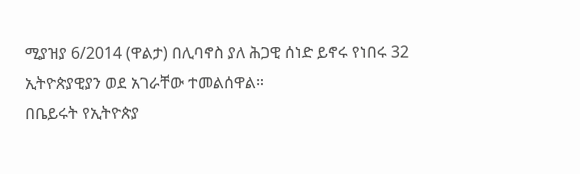ሚያዝያ 6/2014 (ዋልታ) በሊባኖስ ያለ ሕጋዊ ሰነድ ይኖሩ የነበሩ 32 ኢትዮጵያዊያን ወደ አገራቸው ተመልሰዋል።
በቤይሩት የኢትዮጵያ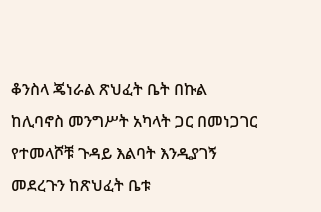ቆንስላ ጄነራል ጽህፈት ቤት በኩል ከሊባኖስ መንግሥት አካላት ጋር በመነጋገር የተመላሾቹ ጉዳይ እልባት እንዲያገኝ መደረጉን ከጽህፈት ቤቱ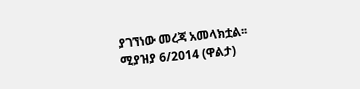ያገኘነው መረጃ አመላክቷል፡፡
ሚያዝያ 6/2014 (ዋልታ)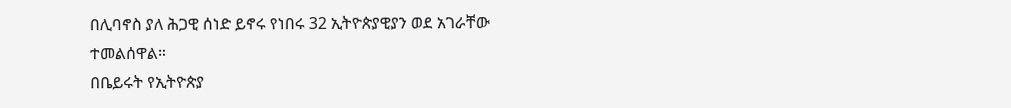በሊባኖስ ያለ ሕጋዊ ሰነድ ይኖሩ የነበሩ 32 ኢትዮጵያዊያን ወደ አገራቸው ተመልሰዋል።
በቤይሩት የኢትዮጵያ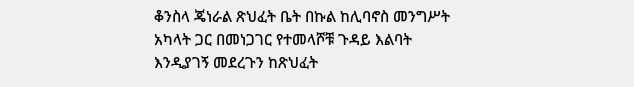ቆንስላ ጄነራል ጽህፈት ቤት በኩል ከሊባኖስ መንግሥት አካላት ጋር በመነጋገር የተመላሾቹ ጉዳይ እልባት እንዲያገኝ መደረጉን ከጽህፈት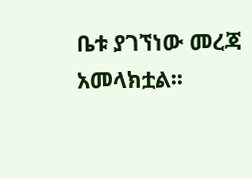ቤቱ ያገኘነው መረጃ አመላክቷል፡፡